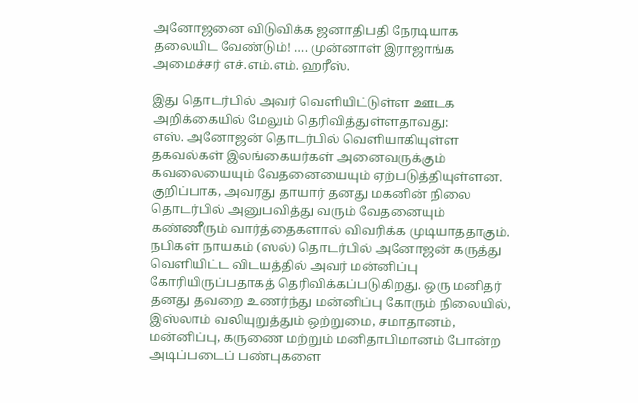அனோஜனை விடுவிக்க ஜனாதிபதி நேரடியாக தலையிட வேண்டும்! …. முன்னாள் இராஜாங்க அமைச்சர் எச்.எம்.எம். ஹரீஸ்.

இது தொடர்பில் அவர் வெளியிட்டுள்ள ஊடக அறிக்கையில் மேலும் தெரிவித்துள்ளதாவது:
எஸ். அனோஜன் தொடர்பில் வெளியாகியுள்ள தகவல்கள் இலங்கையர்கள் அனைவருக்கும் கவலையையும் வேதனையையும் ஏற்படுத்தியுள்ளன. குறிப்பாக, அவரது தாயார் தனது மகனின் நிலை தொடர்பில் அனுபவித்து வரும் வேதனையும் கண்ணீரும் வார்த்தைகளால் விவரிக்க முடியாததாகும்.
நபிகள் நாயகம் (ஸல்) தொடர்பில் அனோஜன் கருத்து வெளியிட்ட விடயத்தில் அவர் மன்னிப்பு கோரியிருப்பதாகத் தெரிவிக்கப்படுகிறது. ஒரு மனிதர் தனது தவறை உணர்ந்து மன்னிப்பு கோரும் நிலையில், இஸ்லாம் வலியுறுத்தும் ஒற்றுமை, சமாதானம், மன்னிப்பு, கருணை மற்றும் மனிதாபிமானம் போன்ற அடிப்படைப் பண்புகளை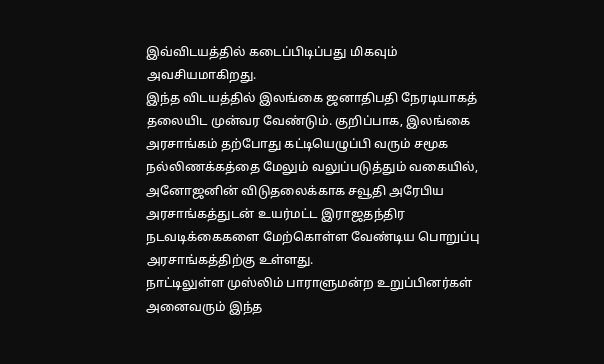இவ்விடயத்தில் கடைப்பிடிப்பது மிகவும் அவசியமாகிறது.
இந்த விடயத்தில் இலங்கை ஜனாதிபதி நேரடியாகத் தலையிட முன்வர வேண்டும். குறிப்பாக, இலங்கை அரசாங்கம் தற்போது கட்டியெழுப்பி வரும் சமூக நல்லிணக்கத்தை மேலும் வலுப்படுத்தும் வகையில், அனோஜனின் விடுதலைக்காக சவூதி அரேபிய அரசாங்கத்துடன் உயர்மட்ட இராஜதந்திர நடவடிக்கைகளை மேற்கொள்ள வேண்டிய பொறுப்பு அரசாங்கத்திற்கு உள்ளது.
நாட்டிலுள்ள முஸ்லிம் பாராளுமன்ற உறுப்பினர்கள் அனைவரும் இந்த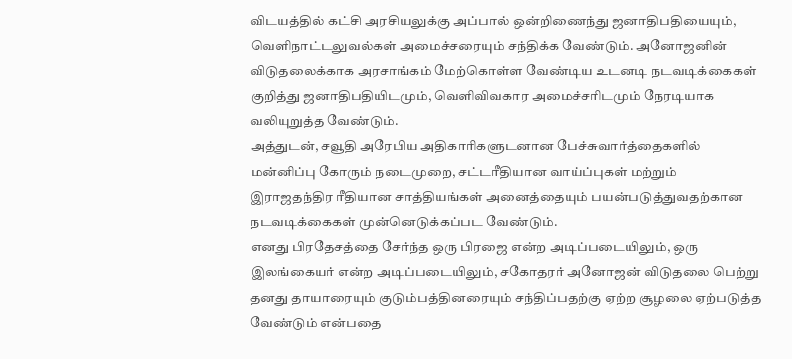விடயத்தில் கட்சி அரசியலுக்கு அப்பால் ஒன்றிணைந்து ஜனாதிபதியையும், வெளிநாட்டலுவல்கள் அமைச்சரையும் சந்திக்க வேண்டும். அனோஜனின் விடுதலைக்காக அரசாங்கம் மேற்கொள்ள வேண்டிய உடனடி நடவடிக்கைகள் குறித்து ஜனாதிபதியிடமும், வெளிவிவகார அமைச்சரிடமும் நேரடியாக வலியுறுத்த வேண்டும்.
அத்துடன், சவூதி அரேபிய அதிகாரிகளுடனான பேச்சுவார்த்தைகளில் மன்னிப்பு கோரும் நடைமுறை, சட்டரீதியான வாய்ப்புகள் மற்றும் இராஜதந்திர ரீதியான சாத்தியங்கள் அனைத்தையும் பயன்படுத்துவதற்கான நடவடிக்கைகள் முன்னெடுக்கப்பட வேண்டும்.
எனது பிரதேசத்தை சேர்ந்த ஒரு பிரஜை என்ற அடிப்படையிலும், ஒரு இலங்கையர் என்ற அடிப்படையிலும், சகோதரர் அனோஜன் விடுதலை பெற்று தனது தாயாரையும் குடும்பத்தினரையும் சந்திப்பதற்கு ஏற்ற சூழலை ஏற்படுத்த வேண்டும் என்பதை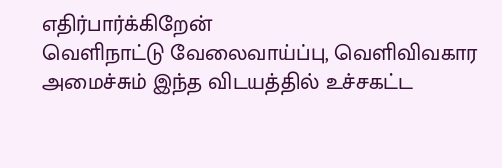எதிர்பார்க்கிறேன்
வெளிநாட்டு வேலைவாய்ப்பு, வெளிவிவகார அமைச்சும் இந்த விடயத்தில் உச்சகட்ட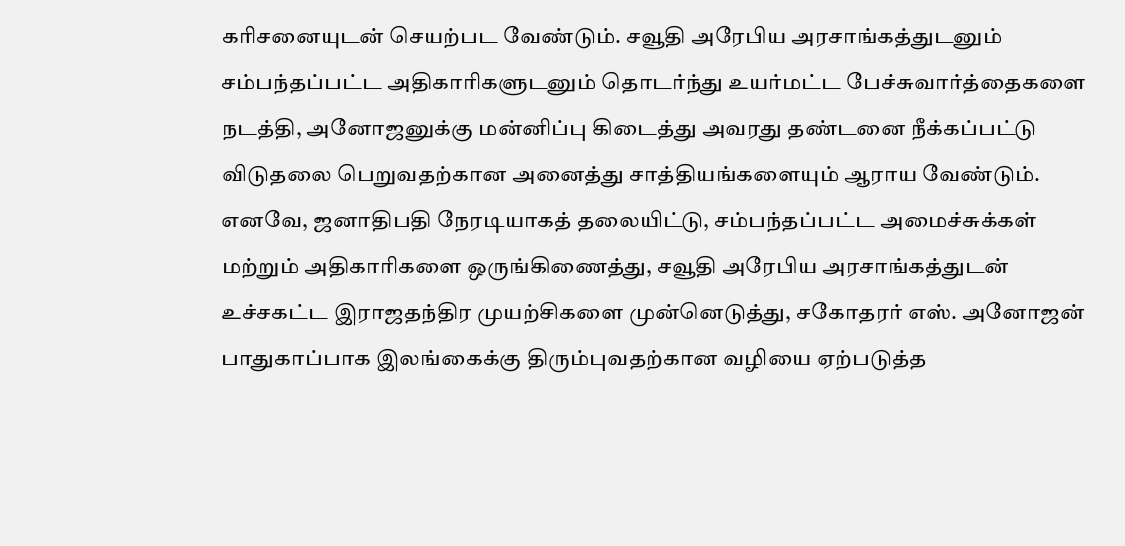கரிசனையுடன் செயற்பட வேண்டும். சவூதி அரேபிய அரசாங்கத்துடனும் சம்பந்தப்பட்ட அதிகாரிகளுடனும் தொடர்ந்து உயர்மட்ட பேச்சுவார்த்தைகளை நடத்தி, அனோஜனுக்கு மன்னிப்பு கிடைத்து அவரது தண்டனை நீக்கப்பட்டு விடுதலை பெறுவதற்கான அனைத்து சாத்தியங்களையும் ஆராய வேண்டும்.
எனவே, ஜனாதிபதி நேரடியாகத் தலையிட்டு, சம்பந்தப்பட்ட அமைச்சுக்கள் மற்றும் அதிகாரிகளை ஒருங்கிணைத்து, சவூதி அரேபிய அரசாங்கத்துடன் உச்சகட்ட இராஜதந்திர முயற்சிகளை முன்னெடுத்து, சகோதரர் எஸ். அனோஜன் பாதுகாப்பாக இலங்கைக்கு திரும்புவதற்கான வழியை ஏற்படுத்த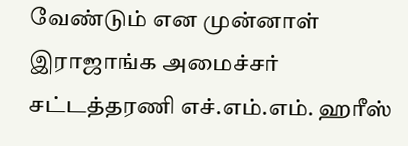வேண்டும் என முன்னாள் இராஜாங்க அமைச்சர் சட்டத்தரணி எச்.எம்.எம். ஹரீஸ்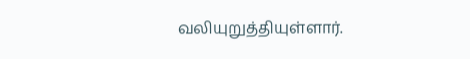வலியுறுத்தியுள்ளார்.